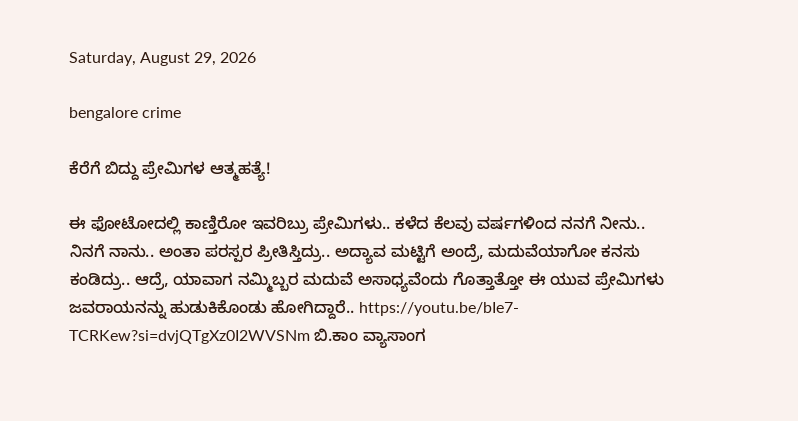Saturday, August 29, 2026

bengalore crime

ಕೆರೆಗೆ ಬಿದ್ದು ಪ್ರೇಮಿಗಳ ಆತ್ಮಹತ್ಯೆ!

ಈ ಫೋಟೋದಲ್ಲಿ ಕಾಣ್ತಿರೋ ಇವರಿಬ್ರು ಪ್ರೇಮಿಗಳು.. ಕಳೆದ ಕೆಲವು ವರ್ಷಗಳಿಂದ ನನಗೆ ನೀನು.. ನಿನಗೆ ನಾನು.. ಅಂತಾ ಪರಸ್ಪರ ಪ್ರೀತಿಸ್ತಿದ್ರು.. ಅದ್ಯಾವ ಮಟ್ಟಿಗೆ ಅಂದ್ರೆ, ಮದುವೆಯಾಗೋ ಕನಸು ಕಂಡಿದ್ರು.. ಆದ್ರೆ, ಯಾವಾಗ ನಮ್ಮಿಬ್ಬರ ಮದುವೆ ಅಸಾಧ್ಯವೆಂದು ಗೊತ್ತಾತ್ತೋ ಈ ಯುವ ಪ್ರೇಮಿಗಳು ಜವರಾಯನನ್ನು ಹುಡುಕಿಕೊಂಡು ಹೋಗಿದ್ದಾರೆ.. https://youtu.be/bIe7-TCRKew?si=dvjQTgXz0I2WVSNm ಬಿ.ಕಾಂ ವ್ಯಾಸಾಂಗ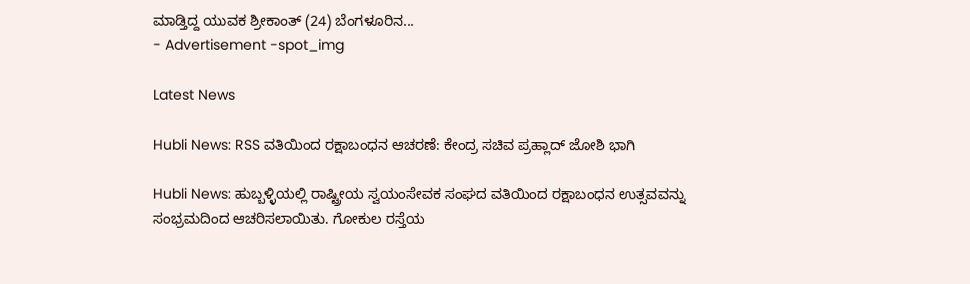ಮಾಡ್ತಿದ್ದ ಯುವಕ ಶ್ರೀಕಾಂತ್ (24) ಬೆಂಗಳೂರಿನ...
- Advertisement -spot_img

Latest News

Hubli News: RSS ವತಿಯಿಂದ ರಕ್ಷಾಬಂಧನ ಆಚರಣೆ: ಕೇಂದ್ರ ಸಚಿವ ಪ್ರಹ್ಲಾದ್ ಜೋಶಿ ಭಾಗಿ

Hubli News: ಹುಬ್ಬಳ್ಳಿಯಲ್ಲಿ ರಾಷ್ಟ್ರೀಯ ಸ್ವಯಂಸೇವಕ ಸಂಘದ ವತಿಯಿಂದ ರಕ್ಷಾಬಂಧನ ಉತ್ಸವವನ್ನು ಸಂಭ್ರಮದಿಂದ ಆಚರಿಸಲಾಯಿತು. ಗೋಕುಲ ರಸ್ತೆಯ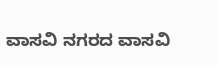ವಾಸವಿ ನಗರದ ವಾಸವಿ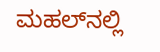ಮಹಲ್‌ನಲ್ಲಿ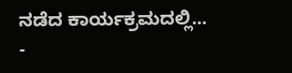ನಡೆದ ಕಾರ್ಯಕ್ರಮದಲ್ಲಿ...
-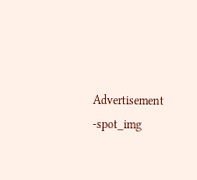Advertisement -spot_img